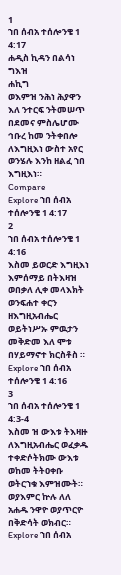1
ኀበ ሰብአ ተሰሎንቄ 1 4:17
ሐዲስ ኪዳን በልሳነ ግእዝ
ሐኪግ
ወእምዝ ንሕነ ሕያዋን እለ ንተርፍ ንትመሠጥ በደመና ምስሌሆሙ ኅቡረ ከመ ንትቀበሎ ለእግዚእነ ውስተ አየር ወንሄሉ እንከ ዘልፈ ኀበ እግዚእነ።
Compare
Explore ኀበ ሰብአ ተሰሎንቄ 1 4:17
2
ኀበ ሰብአ ተሰሎንቄ 1 4:16
እስመ ይወርድ እግዚእነ እምሰማይ በትእዛዝ ወበቃለ ሊቀ መላእክት ወንፍሐተ ቀርን ዘእግዚአብሔር ወይትነሥኡ ምዉታን መቅድመ እለ ሞቱ በሃይማኖተ ክርስቶስ ።
Explore ኀበ ሰብአ ተሰሎንቄ 1 4:16
3
ኀበ ሰብአ ተሰሎንቄ 1 4:3-4
እስመ ዝ ውእቱ ትእዛዙ ለእግዚአብሔር ወፈቃዱ ተቀድሶትክሙ ውእቱ ወከመ ትትዐቀቡ ወትርኀቁ እምዝሙት። ወያእምር ኵሉ ለለ አሐዱ ንዋዮ ወያጥርዮ በቅድሳት ወክብር።
Explore ኀበ ሰብአ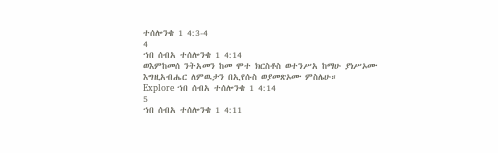ተሰሎንቄ 1 4:3-4
4
ኀበ ሰብአ ተሰሎንቄ 1 4:14
ወእምከመሰ ንትአመን ከመ ሞተ ክርስቶስ ወተንሥአ ከማሁ ያነሥኦሙ እግዚአብሔር ለምዉታን በኢየሱስ ወያመጽኦሙ ምስሌሁ።
Explore ኀበ ሰብአ ተሰሎንቄ 1 4:14
5
ኀበ ሰብአ ተሰሎንቄ 1 4:11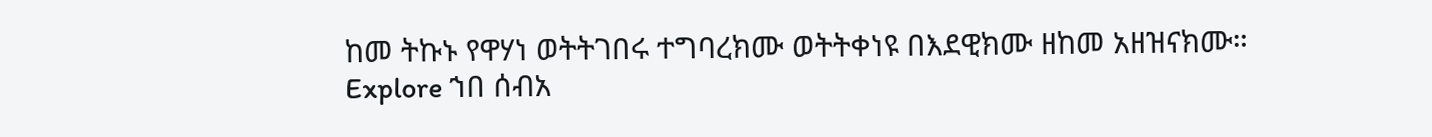ከመ ትኩኑ የዋሃነ ወትትገበሩ ተግባረክሙ ወትትቀነዩ በእደዊክሙ ዘከመ አዘዝናክሙ።
Explore ኀበ ሰብአ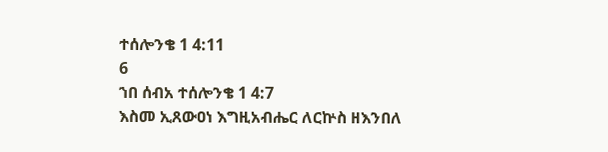ተሰሎንቄ 1 4:11
6
ኀበ ሰብአ ተሰሎንቄ 1 4:7
እስመ ኢጸውዐነ እግዚአብሔር ለርኵስ ዘእንበለ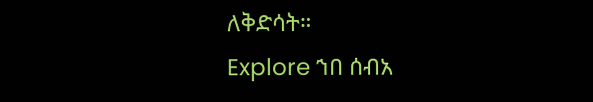ለቅድሳት።
Explore ኀበ ሰብአ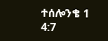ተሰሎንቄ 1 4:7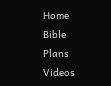Home
Bible
Plans
Videos